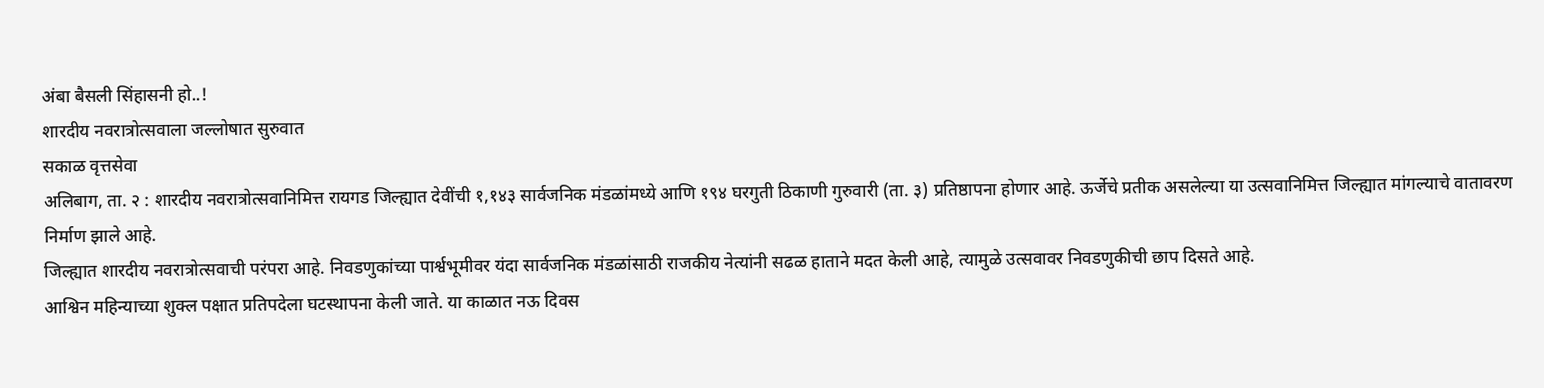अंबा बैसली सिंहासनी हो..!
शारदीय नवरात्रोत्सवाला जल्लोषात सुरुवात
सकाळ वृत्तसेवा
अलिबाग, ता. २ : शारदीय नवरात्रोत्सवानिमित्त रायगड जिल्ह्यात देवींची १,१४३ सार्वजनिक मंडळांमध्ये आणि १९४ घरगुती ठिकाणी गुरुवारी (ता. ३) प्रतिष्ठापना होणार आहे. ऊर्जेचे प्रतीक असलेल्या या उत्सवानिमित्त जिल्ह्यात मांगल्याचे वातावरण निर्माण झाले आहे.
जिल्ह्यात शारदीय नवरात्रोत्सवाची परंपरा आहे. निवडणुकांच्या पार्श्वभूमीवर यंदा सार्वजनिक मंडळांसाठी राजकीय नेत्यांनी सढळ हाताने मदत केली आहे, त्यामुळे उत्सवावर निवडणुकीची छाप दिसते आहे.
आश्विन महिन्याच्या शुक्ल पक्षात प्रतिपदेला घटस्थापना केली जाते. या काळात नऊ दिवस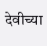देवीच्या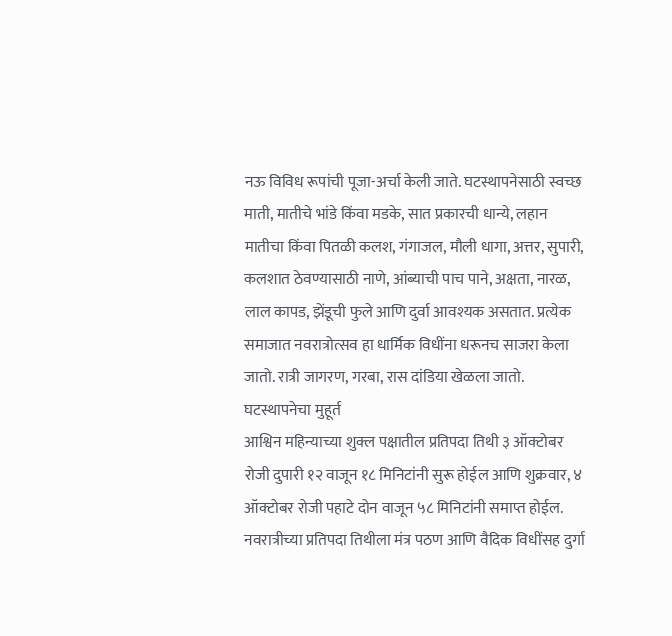नऊ विविध रूपांची पूजा-अर्चा केली जाते. घटस्थापनेसाठी स्वच्छ माती, मातीचे भांडे किंवा मडके, सात प्रकारची धान्ये, लहान मातीचा किंवा पितळी कलश, गंगाजल, मौली धागा, अत्तर, सुपारी, कलशात ठेवण्यासाठी नाणे, आंब्याची पाच पाने, अक्षता, नारळ, लाल कापड, झेंडूची फुले आणि दुर्वा आवश्यक असतात. प्रत्येक समाजात नवरात्रोत्सव हा धार्मिक विधींना धरूनच साजरा केला जातो. रात्री जागरण, गरबा, रास दांडिया खेळला जातो.
घटस्थापनेचा मुहूर्त
आश्विन महिन्याच्या शुक्ल पक्षातील प्रतिपदा तिथी ३ ऑक्टोबर रोजी दुपारी १२ वाजून १८ मिनिटांनी सुरू होईल आणि शुक्रवार, ४ ऑक्टोबर रोजी पहाटे दोन वाजून ५८ मिनिटांनी समाप्त होईल. नवरात्रीच्या प्रतिपदा तिथीला मंत्र पठण आणि वैदिक विधींसह दुर्गा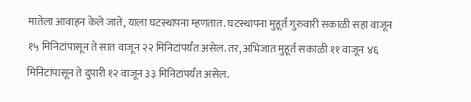मातेला आवाहन केले जाते, याला घटस्थापना म्हणतात. घटस्थापना मुहूर्त गुरुवारी सकाळी सहा वाजून १५ मिनिटांपासून ते सात वाजून २२ मिनिटांपर्यंत असेल. तर, अभिजात मुहूर्त सकाळी ११ वाजून ४६ मिनिटांपासून ते दुपारी १२ वाजून ३३ मिनिटांपर्यंत असेल.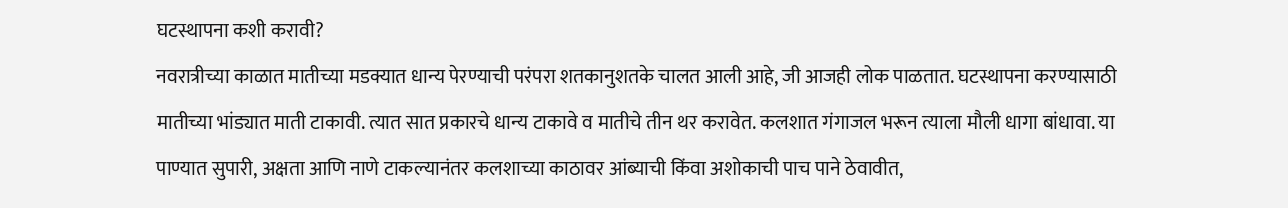घटस्थापना कशी करावी?
नवरात्रीच्या काळात मातीच्या मडक्यात धान्य पेरण्याची परंपरा शतकानुशतके चालत आली आहे, जी आजही लोक पाळतात. घटस्थापना करण्यासाठी मातीच्या भांड्यात माती टाकावी. त्यात सात प्रकारचे धान्य टाकावे व मातीचे तीन थर करावेत. कलशात गंगाजल भरून त्याला मौली धागा बांधावा. या पाण्यात सुपारी, अक्षता आणि नाणे टाकल्यानंतर कलशाच्या काठावर आंब्याची किंवा अशोकाची पाच पाने ठेवावीत,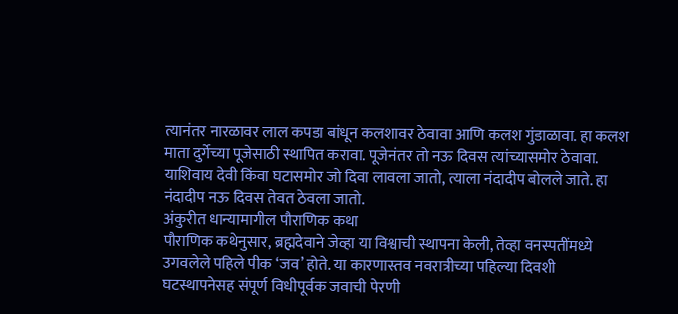त्यानंतर नारळावर लाल कपडा बांधून कलशावर ठेवावा आणि कलश गुंडाळावा. हा कलश माता दुर्गेच्या पूजेसाठी स्थापित करावा. पूजेनंतर तो नऊ दिवस त्यांच्यासमोर ठेवावा. याशिवाय देवी किंवा घटासमोर जो दिवा लावला जातो, त्याला नंदादीप बोलले जाते. हा नंदादीप नऊ दिवस तेवत ठेवला जातो.
अंकुरीत धान्यामागील पौराणिक कथा
पौराणिक कथेनुसार, ब्रह्मदेवाने जेव्हा या विश्वाची स्थापना केली, तेव्हा वनस्पतींमध्ये उगवलेले पहिले पीक ‘जव’ होते. या कारणास्तव नवरात्रीच्या पहिल्या दिवशी घटस्थापनेसह संपूर्ण विधीपूर्वक जवाची पेरणी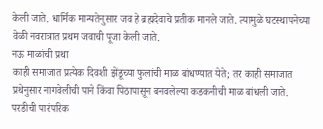केली जाते. धार्मिक मान्यतेनुसार जव हे ब्रह्मदेवाचे प्रतीक मानले जाते. त्यामुळे घटस्थापनेच्या वेळी नवरात्रात प्रथम जवाची पूजा केली जाते.
नऊ माळांची प्रथा
काही समाजात प्रत्येक दिवशी झेंडूच्या फुलांची माळ बांधण्यात येते; तर काही समाजात प्रथेनुसार नागवेलीची पाने किंवा पिठापासून बनवलेल्या कडकनीची माळ बांधली जाते.
परडीची पारंपरिक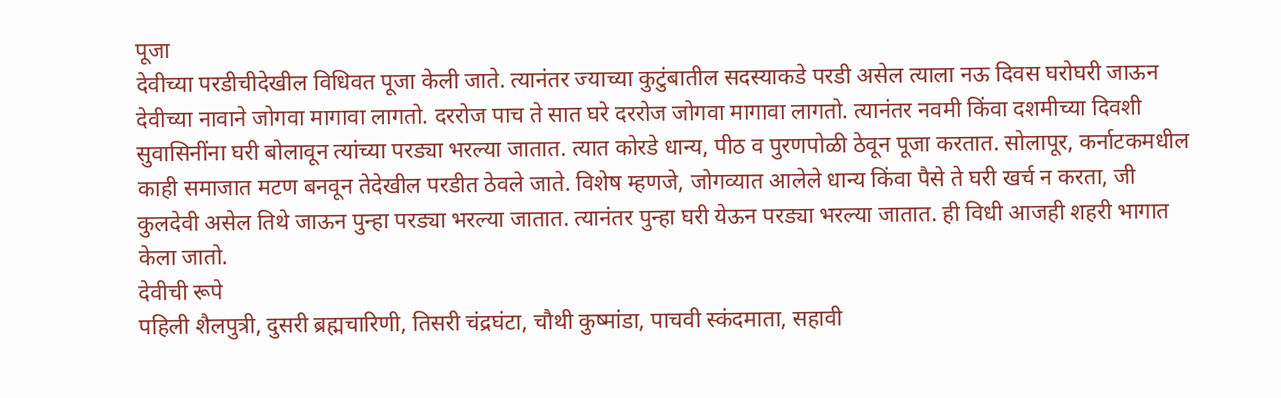पूजा
देवीच्या परडीचीदेखील विधिवत पूजा केली जाते. त्यानंतर ज्याच्या कुटुंबातील सदस्याकडे परडी असेल त्याला नऊ दिवस घरोघरी जाऊन देवीच्या नावाने जोगवा मागावा लागतो. दररोज पाच ते सात घरे दररोज जोगवा मागावा लागतो. त्यानंतर नवमी किंवा दशमीच्या दिवशी सुवासिनींना घरी बोलावून त्यांच्या परड्या भरल्या जातात. त्यात कोरडे धान्य, पीठ व पुरणपोळी ठेवून पूजा करतात. सोलापूर, कर्नाटकमधील काही समाजात मटण बनवून तेदेखील परडीत ठेवले जाते. विशेष म्हणजे, जोगव्यात आलेले धान्य किंवा पैसे ते घरी खर्च न करता, जी कुलदेवी असेल तिथे जाऊन पुन्हा परड्या भरल्या जातात. त्यानंतर पुन्हा घरी येऊन परड्या भरल्या जातात. ही विधी आजही शहरी भागात केला जातो.
देवीची रूपे
पहिली शैलपुत्री, दुसरी ब्रह्मचारिणी, तिसरी चंद्रघंटा, चौथी कुष्मांडा, पाचवी स्कंदमाता, सहावी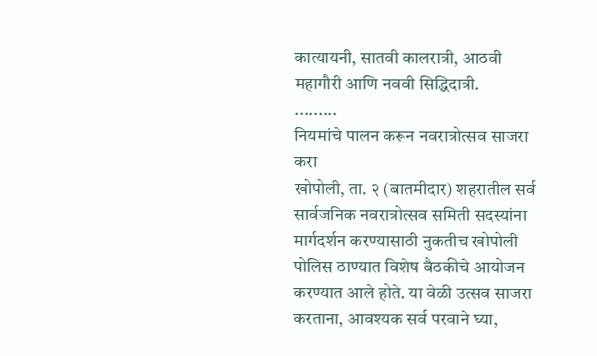कात्यायनी, सातवी कालरात्री, आठवी महागौरी आणि नववी सिद्धिदात्री.
.........
नियमांचे पालन करून नवरात्रोत्सव साजरा करा
खोपोली, ता. २ (बातमीदार) शहरातील सर्व सार्वजनिक नवरात्रोत्सव समिती सदस्यांना मार्गदर्शन करण्यासाठी नुकतीच खोपोली पोलिस ठाण्यात विशेष बैठकीचे आयोजन करण्यात आले होते. या वेळी उत्सव साजरा करताना, आवश्यक सर्व परवाने घ्या,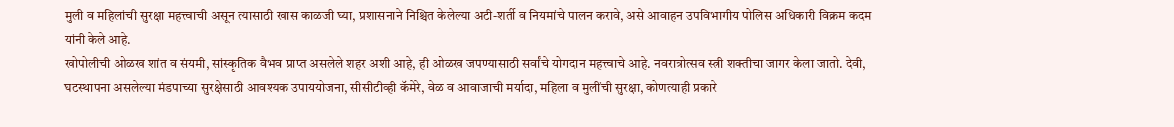मुली व महिलांची सुरक्षा महत्त्वाची असून त्यासाठी खास काळजी घ्या, प्रशासनाने निश्चित केलेल्या अटी-शर्ती व नियमांचे पालन करावे, असे आवाहन उपविभागीय पोलिस अधिकारी विक्रम कदम यांनी केले आहे.
खोपोलीची ओळख शांत व संयमी, सांस्कृतिक वैभव प्राप्त असलेले शहर अशी आहे, ही ओळख जपण्यासाठी सर्वांचे योगदान महत्त्वाचे आहे. नवरात्रोत्सव स्त्री शक्तीचा जागर केला जातो. देवी, घटस्थापना असलेल्या मंडपाच्या सुरक्षेसाठी आवश्यक उपाययोजना, सीसीटीव्ही कॅमेरे, वेळ व आवाजाची मर्यादा, महिला व मुलींची सुरक्षा, कोणत्याही प्रकारे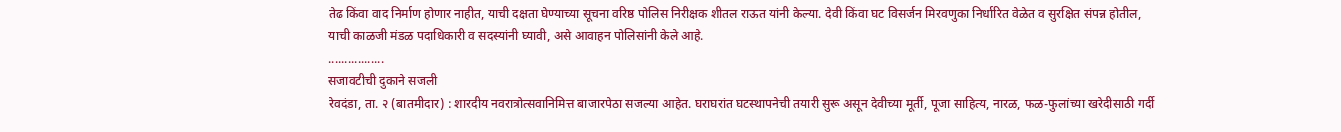तेढ किंवा वाद निर्माण होणार नाहीत, याची दक्षता घेण्याच्या सूचना वरिष्ठ पोलिस निरीक्षक शीतल राऊत यांनी केल्या. देवी किंवा घट विसर्जन मिरवणुका निर्धारित वेळेत व सुरक्षित संपन्न होतील, याची काळजी मंडळ पदाधिकारी व सदस्यांनी घ्यावी, असे आवाहन पोलिसांनी केले आहे.
.................
सजावटीची दुकाने सजली
रेवदंडा, ता. २ (बातमीदार) : शारदीय नवरात्रोत्सवानिमित्त बाजारपेठा सजल्या आहेत. घराघरांत घटस्थापनेची तयारी सुरू असून देवीच्या मूर्ती, पूजा साहित्य, नारळ, फळ-फुलांच्या खरेदीसाठी गर्दी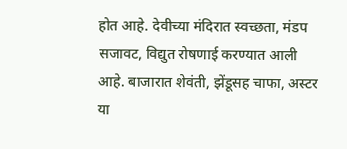होत आहे. देवीच्या मंदिरात स्वच्छता, मंडप सजावट, विद्युत रोषणाई करण्यात आली आहे. बाजारात शेवंती, झेंडूसह चाफा, अस्टर या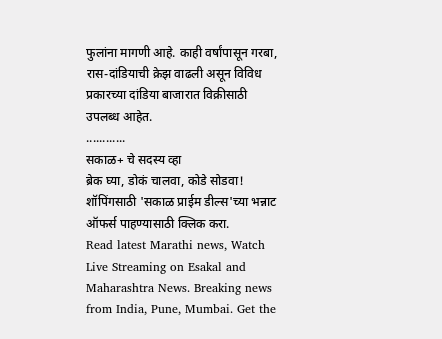फुलांना मागणी आहे. काही वर्षांपासून गरबा, रास-दांडियाची क्रेझ वाढली असून विविध प्रकारच्या दांडिया बाजारात विक्रीसाठी उपलब्ध आहेत.
............
सकाळ+ चे सदस्य व्हा
ब्रेक घ्या, डोकं चालवा, कोडे सोडवा!
शॉपिंगसाठी 'सकाळ प्राईम डील्स'च्या भन्नाट ऑफर्स पाहण्यासाठी क्लिक करा.
Read latest Marathi news, Watch Live Streaming on Esakal and Maharashtra News. Breaking news from India, Pune, Mumbai. Get the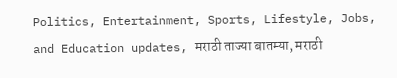Politics, Entertainment, Sports, Lifestyle, Jobs, and Education updates, मराठी ताज्या बातम्या, मराठी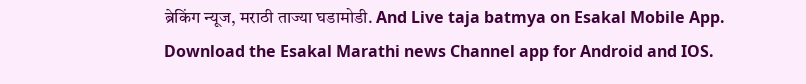ब्रेकिंग न्यूज, मराठी ताज्या घडामोडी. And Live taja batmya on Esakal Mobile App. Download the Esakal Marathi news Channel app for Android and IOS.